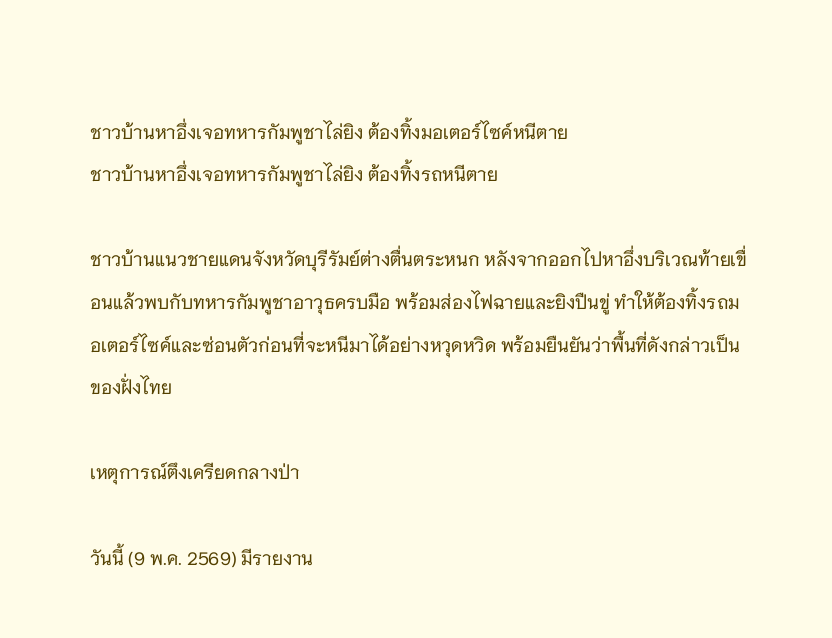ชาวบ้านหาอึ่งเจอทหารกัมพูชาไล่ยิง ต้องทิ้งมอเตอร์ไซค์หนีตาย
ชาวบ้านหาอึ่งเจอทหารกัมพูชาไล่ยิง ต้องทิ้งรถหนีตาย

ชาวบ้านแนวชายแดนจังหวัดบุรีรัมย์ต่างตื่นตระหนก หลังจากออกไปหาอึ่งบริเวณท้ายเขื่อนแล้วพบกับทหารกัมพูชาอาวุธครบมือ พร้อมส่องไฟฉายและยิงปืนขู่ ทำให้ต้องทิ้งรถมอเตอร์ไซค์และซ่อนตัวก่อนที่จะหนีมาได้อย่างหวุดหวิด พร้อมยืนยันว่าพื้นที่ดังกล่าวเป็นของฝั่งไทย

เหตุการณ์ตึงเครียดกลางป่า

วันนี้ (9 พ.ค. 2569) มีรายงาน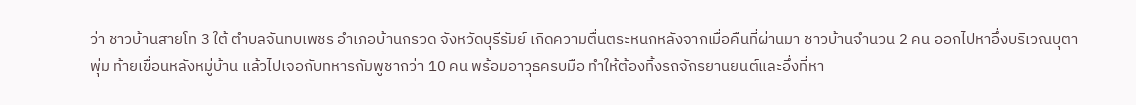ว่า ชาวบ้านสายโท 3 ใต้ ตำบลจันทบเพชร อำเภอบ้านกรวด จังหวัดบุรีรัมย์ เกิดความตื่นตระหนกหลังจากเมื่อคืนที่ผ่านมา ชาวบ้านจำนวน 2 คน ออกไปหาอึ่งบริเวณบุตาพุ่ม ท้ายเขื่อนหลังหมู่บ้าน แล้วไปเจอกับทหารกัมพูชากว่า 10 คน พร้อมอาวุธครบมือ ทำให้ต้องทิ้งรถจักรยานยนต์และอึ่งที่หา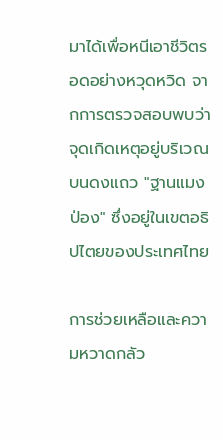มาได้เพื่อหนีเอาชีวิตรอดอย่างหวุดหวิด จากการตรวจสอบพบว่าจุดเกิดเหตุอยู่บริเวณบนดงแถว "ฐานแมงป่อง" ซึ่งอยู่ในเขตอธิปไตยของประเทศไทย

การช่วยเหลือและความหวาดกลัว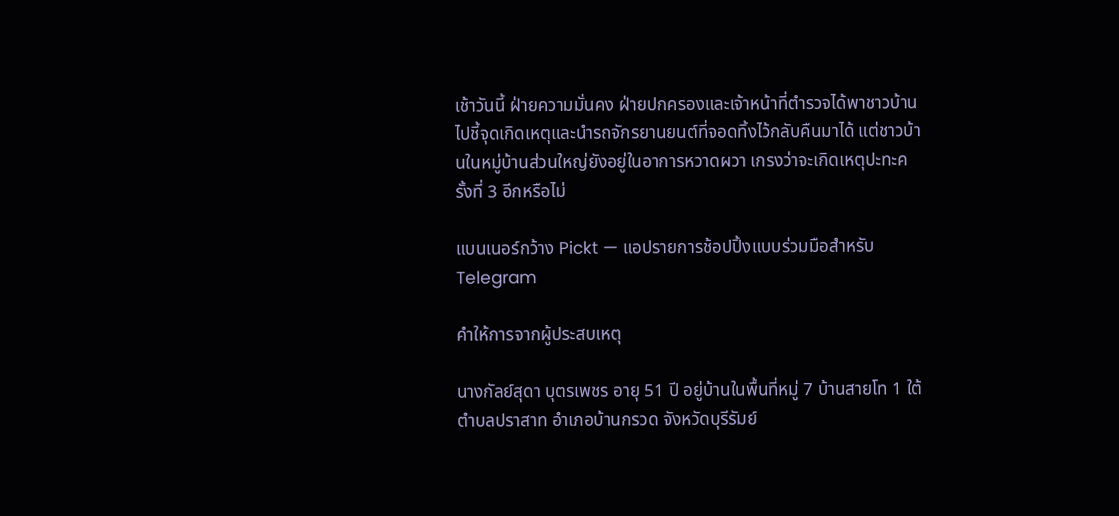เช้าวันนี้ ฝ่ายความมั่นคง ฝ่ายปกครองและเจ้าหน้าที่ตำรวจได้พาชาวบ้านไปชี้จุดเกิดเหตุและนำรถจักรยานยนต์ที่จอดทิ้งไว้กลับคืนมาได้ แต่ชาวบ้านในหมู่บ้านส่วนใหญ่ยังอยู่ในอาการหวาดผวา เกรงว่าจะเกิดเหตุปะทะครั้งที่ 3 อีกหรือไม่

แบนเนอร์กว้าง Pickt — แอปรายการช้อปปิ้งแบบร่วมมือสำหรับ Telegram

คำให้การจากผู้ประสบเหตุ

นางกัลย์สุดา บุตรเพชร อายุ 51 ปี อยู่บ้านในพื้นที่หมู่ 7 บ้านสายโท 1 ใต้ ตำบลปราสาท อำเภอบ้านกรวด จังหวัดบุรีรัมย์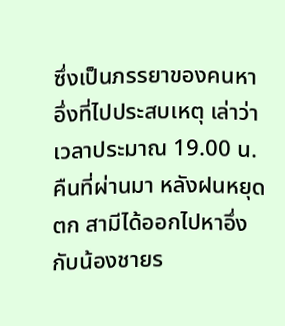ซึ่งเป็นภรรยาของคนหาอึ่งที่ไปประสบเหตุ เล่าว่า เวลาประมาณ 19.00 น. คืนที่ผ่านมา หลังฝนหยุดตก สามีได้ออกไปหาอึ่งกับน้องชายร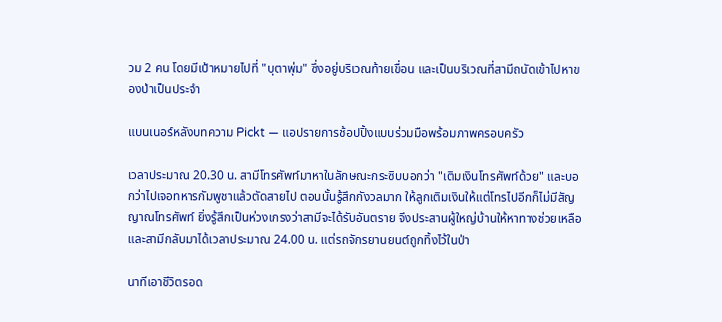วม 2 คน โดยมีเป้าหมายไปที่ "บุตาพุ่ม" ซึ่งอยู่บริเวณท้ายเขื่อน และเป็นบริเวณที่สามีถนัดเข้าไปหาของป่าเป็นประจำ

แบนเนอร์หลังบทความ Pickt — แอปรายการช้อปปิ้งแบบร่วมมือพร้อมภาพครอบครัว

เวลาประมาณ 20.30 น. สามีโทรศัพท์มาหาในลักษณะกระซิบบอกว่า "เติมเงินโทรศัพท์ด้วย" และบอกว่าไปเจอทหารกัมพูชาแล้วตัดสายไป ตอนนั้นรู้สึกกังวลมาก ให้ลูกเติมเงินให้แต่โทรไปอีกก็ไม่มีสัญญาณโทรศัพท์ ยิ่งรู้สึกเป็นห่วงเกรงว่าสามีจะได้รับอันตราย จึงประสานผู้ใหญ่บ้านให้หาทางช่วยเหลือ และสามีกลับมาได้เวลาประมาณ 24.00 น. แต่รถจักรยานยนต์ถูกทิ้งไว้ในป่า

นาทีเอาชีวิตรอด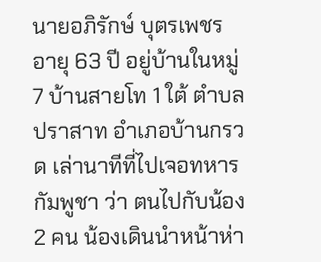นายอภิรักษ์ บุตรเพชร อายุ 63 ปี อยู่บ้านในหมู่ 7 บ้านสายโท 1 ใต้ ตำบลปราสาท อำเภอบ้านกรวด เล่านาทีที่ไปเจอทหารกัมพูชา ว่า ตนไปกับน้อง 2 คน น้องเดินนำหน้าห่า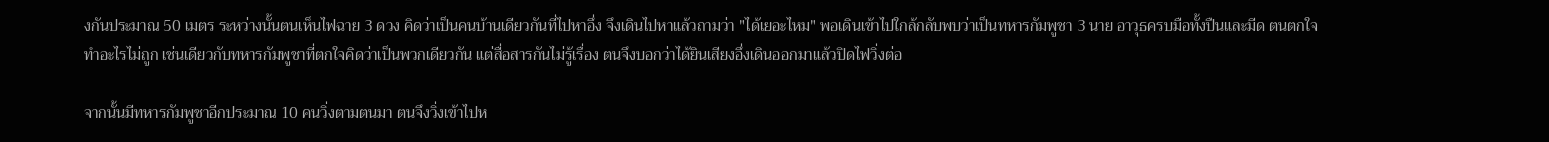งกันประมาณ 50 เมตร ระหว่างนั้นตนเห็นไฟฉาย 3 ดวง คิดว่าเป็นคนบ้านเดียวกันที่ไปหาอึ่ง จึงเดินไปหาแล้วถามว่า "ได้เยอะไหม" พอเดินเข้าไปใกล้กลับพบว่าเป็นทหารกัมพูชา 3 นาย อาวุธครบมือทั้งปืนและมีด ตนตกใจทำอะไรไม่ถูก เช่นเดียวกับทหารกัมพูชาที่ตกใจคิดว่าเป็นพวกเดียวกัน แต่สื่อสารกันไม่รู้เรื่อง ตนจึงบอกว่าได้ยินเสียงอึ่งเดินออกมาแล้วปิดไฟวิ่งต่อ

จากนั้นมีทหารกัมพูชาอีกประมาณ 10 คนวิ่งตามตนมา ตนจึงวิ่งเข้าไปห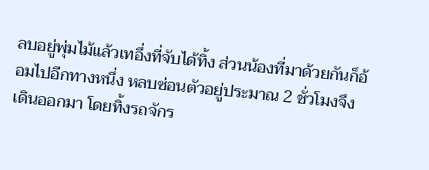ลบอยู่พุ่มไม้แล้วเทอึ่งที่จับได้ทิ้ง ส่วนน้องที่มาด้วยกันก็อ้อมไปอีกทางหนึ่ง หลบซ่อนตัวอยู่ประมาณ 2 ชั่วโมงจึงเดินออกมา โดยทิ้งรถจักร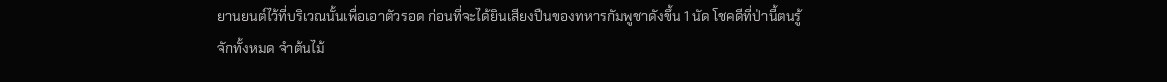ยานยนต์ไว้ที่บริเวณนั้นเพื่อเอาตัวรอด ก่อนที่จะได้ยินเสียงปืนของทหารกัมพูชาดังขึ้น 1 นัด โชคดีที่ป่านี้ตนรู้จักทั้งหมด จำต้นไม้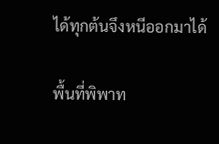ได้ทุกต้นจึงหนีออกมาได้

พื้นที่พิพาท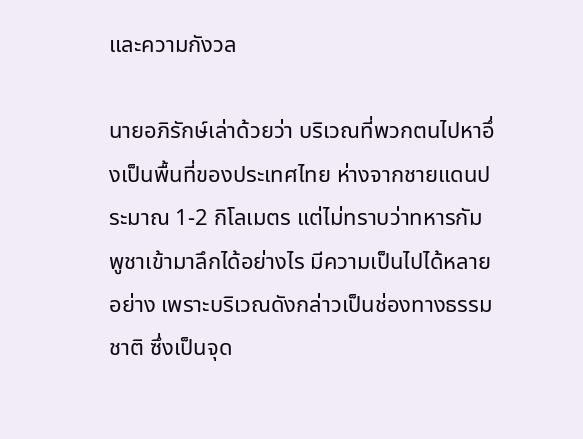และความกังวล

นายอภิรักษ์เล่าด้วยว่า บริเวณที่พวกตนไปหาอึ่งเป็นพื้นที่ของประเทศไทย ห่างจากชายแดนประมาณ 1-2 กิโลเมตร แต่ไม่ทราบว่าทหารกัมพูชาเข้ามาลึกได้อย่างไร มีความเป็นไปได้หลายอย่าง เพราะบริเวณดังกล่าวเป็นช่องทางธรรมชาติ ซึ่งเป็นจุด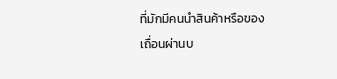ที่มักมีคนนำสินค้าหรือของเถื่อนผ่านบ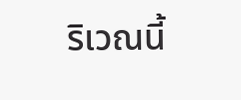ริเวณนี้